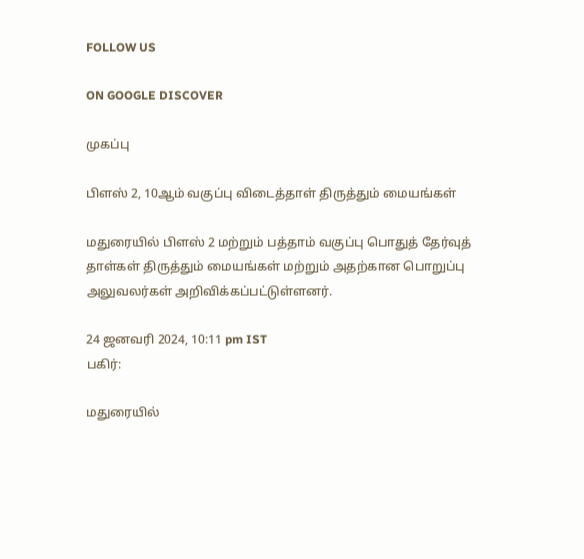FOLLOW US

ON GOOGLE DISCOVER

முகப்பு

பிளஸ் 2, 10ஆம் வகுப்பு விடைத்தாள் திருத்தும் மையங்கள்

மதுரையில் பிளஸ் 2 மற்றும் பத்தாம் வகுப்பு பொதுத் தேர்வுத் தாள்கள் திருத்தும் மையங்கள் மற்றும் அதற்கான பொறுப்பு அலுவலர்கள் அறிவிக்கப்பட்டுள்ளனர்.

24 ஜனவரி 2024, 10:11 pm IST
பகிர்:

மதுரையில்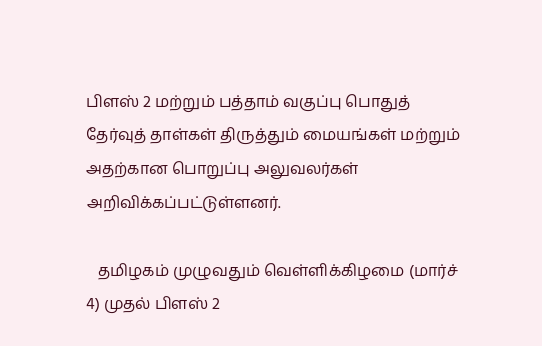பிளஸ் 2 மற்றும் பத்தாம் வகுப்பு பொதுத் தேர்வுத் தாள்கள் திருத்தும் மையங்கள் மற்றும் அதற்கான பொறுப்பு அலுவலர்கள் அறிவிக்கப்பட்டுள்ளனர்.

   தமிழகம் முழுவதும் வெள்ளிக்கிழமை (மார்ச் 4) முதல் பிளஸ் 2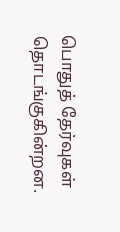பொதுத் தேர்வுகள் தொடங்குகின்றன.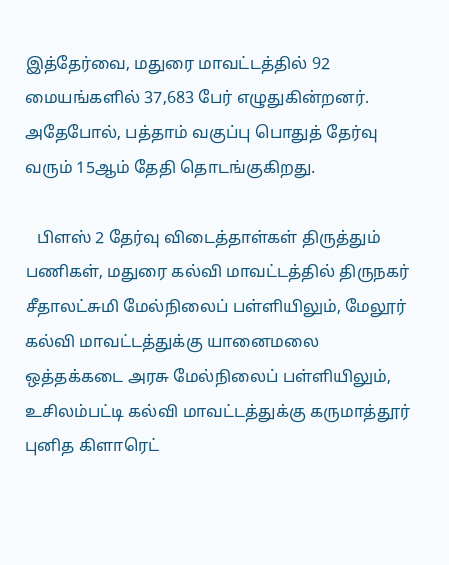இத்தேர்வை, மதுரை மாவட்டத்தில் 92 மையங்களில் 37,683 பேர் எழுதுகின்றனர். அதேபோல், பத்தாம் வகுப்பு பொதுத் தேர்வு வரும் 15ஆம் தேதி தொடங்குகிறது.

   பிளஸ் 2 தேர்வு விடைத்தாள்கள் திருத்தும் பணிகள், மதுரை கல்வி மாவட்டத்தில் திருநகர் சீதாலட்சுமி மேல்நிலைப் பள்ளியிலும், மேலூர் கல்வி மாவட்டத்துக்கு யானைமலை ஒத்தக்கடை அரசு மேல்நிலைப் பள்ளியிலும், உசிலம்பட்டி கல்வி மாவட்டத்துக்கு கருமாத்தூர் புனித கிளாரெட்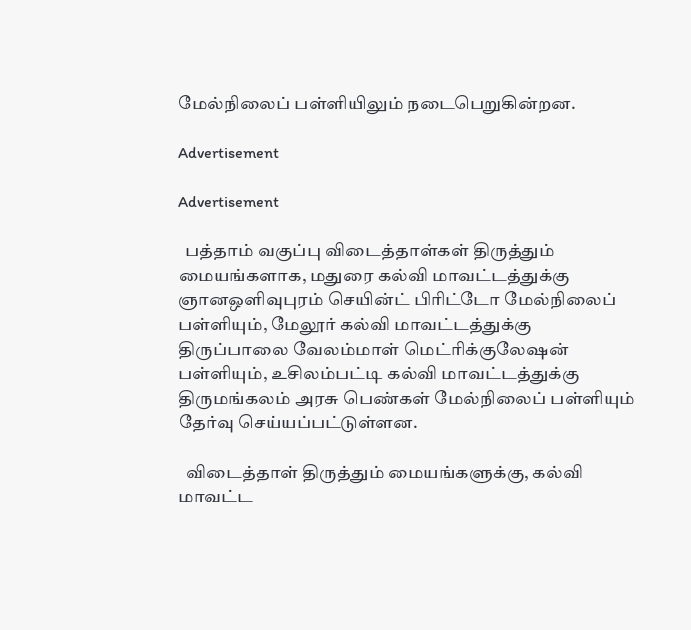மேல்நிலைப் பள்ளியிலும் நடைபெறுகின்றன.

Advertisement

Advertisement

  பத்தாம் வகுப்பு விடைத்தாள்கள் திருத்தும் மையங்களாக, மதுரை கல்வி மாவட்டத்துக்கு ஞானஒளிவுபுரம் செயின்ட் பிரிட்டோ மேல்நிலைப் பள்ளியும், மேலூர் கல்வி மாவட்டத்துக்கு திருப்பாலை வேலம்மாள் மெட்ரிக்குலேஷன் பள்ளியும், உசிலம்பட்டி கல்வி மாவட்டத்துக்கு திருமங்கலம் அரசு பெண்கள் மேல்நிலைப் பள்ளியும் தேர்வு செய்யப்பட்டுள்ளன.

  விடைத்தாள் திருத்தும் மையங்களுக்கு, கல்வி மாவட்ட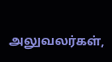அலுவலர்கள்,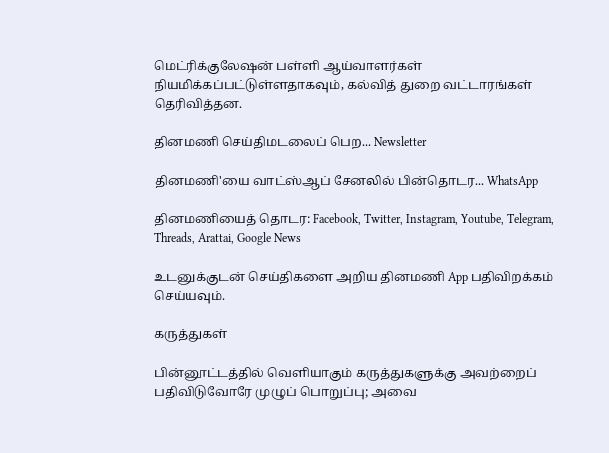மெட்ரிக்குலேஷன் பள்ளி ஆய்வாளர்கள் நியமிக்கப்பட்டுள்ளதாகவும், கல்வித் துறை வட்டாரங்கள் தெரிவித்தன.

தினமணி செய்திமடலைப் பெற... Newsletter

தினமணி'யை வாட்ஸ்ஆப் சேனலில் பின்தொடர... WhatsApp

தினமணியைத் தொடர: Facebook, Twitter, Instagram, Youtube, Telegram, Threads, Arattai, Google News

உடனுக்குடன் செய்திகளை அறிய தினமணி App பதிவிறக்கம் செய்யவும்.

கருத்துகள்

பின்னூட்டத்தில் வெளியாகும் கருத்துகளுக்கு அவற்றைப் பதிவிடுவோரே முழுப் பொறுப்பு; அவை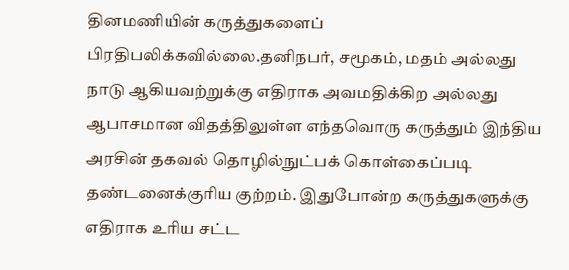தினமணியின் கருத்துகளைப் பிரதிபலிக்கவில்லை.தனிநபர், சமூகம், மதம் அல்லது நாடு ஆகியவற்றுக்கு எதிராக அவமதிக்கிற அல்லது ஆபாசமான விதத்திலுள்ள எந்தவொரு கருத்தும் இந்திய அரசின் தகவல் தொழில்நுட்பக் கொள்கைப்படி தண்டனைக்குரிய குற்றம். இதுபோன்ற கருத்துகளுக்கு எதிராக உரிய சட்ட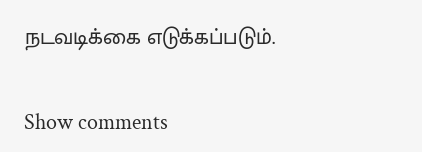நடவடிக்கை எடுக்கப்படும்.

Show comments